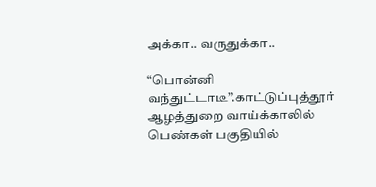அக்கா.. வருதுக்கா..

“பொன்னி வந்துட்டாடீ”.காட்டுப்புத்தூர் ஆழத்துறை வாய்க்காலில் பெண்கள் பகுதியில்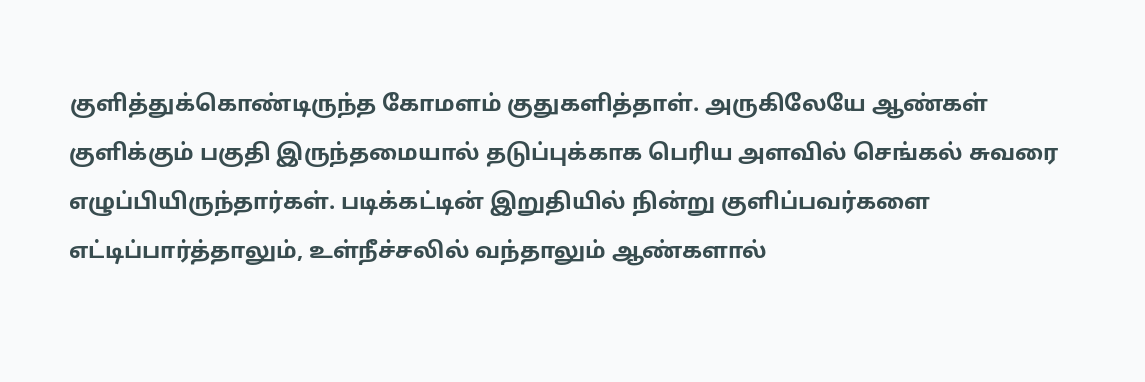குளித்துக்கொண்டிருந்த கோமளம் குதுகளித்தாள். அருகிலேயே ஆண்கள் குளிக்கும் பகுதி இருந்தமையால் தடுப்புக்காக பெரிய அளவில் செங்கல் சுவரை எழுப்பியிருந்தார்கள். படிக்கட்டின் இறுதியில் நின்று குளிப்பவர்களை எட்டிப்பார்த்தாலும், உள்நீச்சலில் வந்தாலும் ஆண்களால்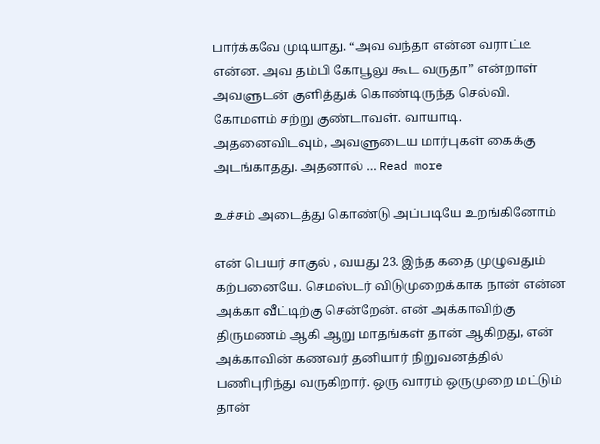பார்க்கவே முடியாது. “அவ வந்தா என்ன வராட்டீ என்ன. அவ தம்பி கோபூலு கூட வருதா” என்றாள் அவளுடன் குளித்துக் கொண்டிருந்த செல்வி. கோமளம் சற்று குண்டாவள். வாயாடி. அதனைவிடவும், அவளுடைய மார்புகள் கைக்கு அடங்காதது. அதனால் … Read more

உச்சம் அடைத்து கொண்டு அப்படியே உறங்கினோம்

என் பெயர் சாகுல் , வயது 23. இந்த கதை முழுவதும் கற்பனையே. செமஸ்டர் விடுமுறைக்காக நான் என்ன அக்கா வீட்டிற்கு சென்றேன். என் அக்காவிற்கு திருமணம் ஆகி ஆறு மாதங்கள் தான் ஆகிறது, என் அக்காவின் கணவர் தனியார் நிறுவனத்தில் பணிபுரிந்து வருகிறார். ஒரு வாரம் ஒருமுறை மட்டும் தான்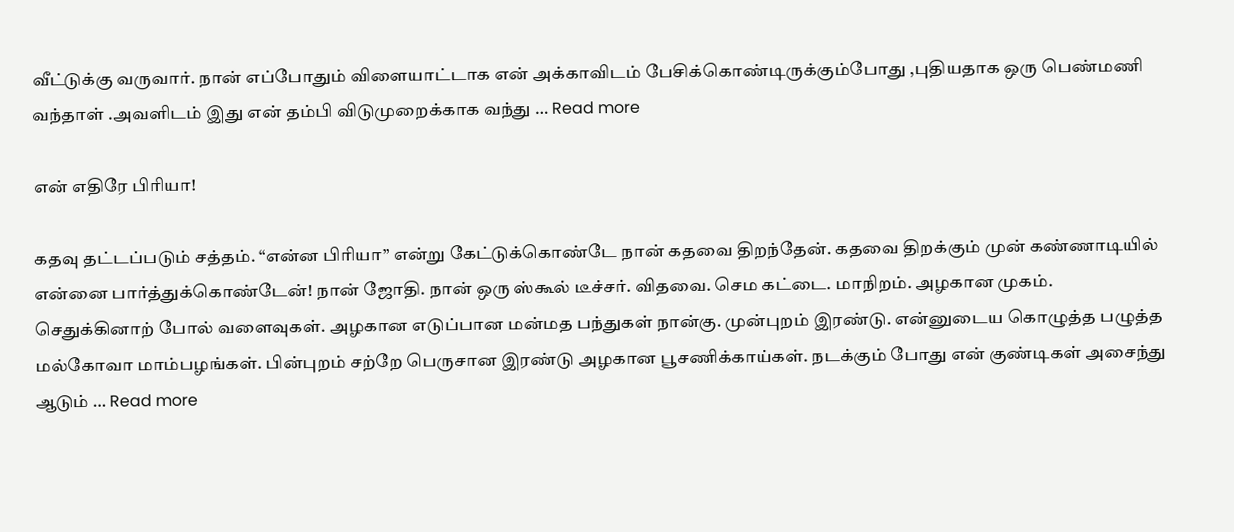வீட்டுக்கு வருவார். நான் எப்போதும் விளையாட்டாக என் அக்காவிடம் பேசிக்கொண்டிருக்கும்போது ,புதியதாக ஒரு பெண்மணி வந்தாள் .அவளிடம் இது என் தம்பி விடுமுறைக்காக வந்து … Read more

என் எதிரே பிரியா!

கதவு தட்டப்படும் சத்தம். “என்ன பிரியா” என்று கேட்டுக்கொண்டே நான் கதவை திறந்தேன். கதவை திறக்கும் முன் கண்ணாடியில் என்னை பார்த்துக்கொண்டேன்! நான் ஜோதி. நான் ஒரு ஸ்கூல் டீச்சர். விதவை. செம கட்டை. மாநிறம். அழகான முகம். செதுக்கினாற் போல் வளைவுகள். அழகான எடுப்பான மன்மத பந்துகள் நான்கு. முன்புறம் இரண்டு. என்னுடைய கொழுத்த பழுத்த மல்கோவா மாம்பழங்கள். பின்புறம் சற்றே பெருசான இரண்டு அழகான பூசணிக்காய்கள். நடக்கும் போது என் குண்டிகள் அசைந்து ஆடும் … Read more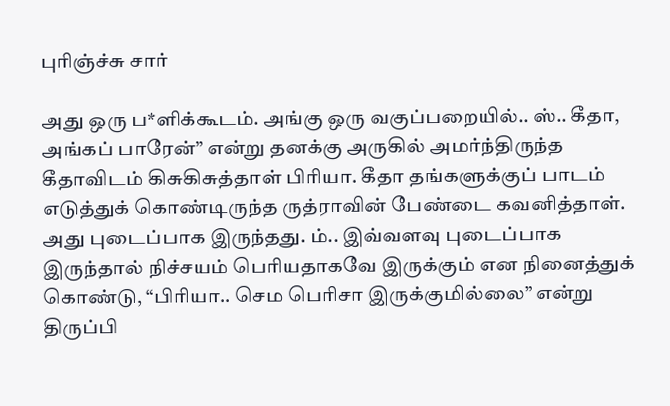புரிஞ்ச்சு சார்

அது ஒரு ப*ளிக்கூடம். அங்கு ஒரு வகுப்பறையில்.. ஸ்.. கீதா, அங்கப் பாரேன்” என்று தனக்கு அருகில் அமர்ந்திருந்த கீதாவிடம் கிசுகிசுத்தாள் பிரியா. கீதா தங்களுக்குப் பாடம் எடுத்துக் கொண்டிருந்த ருத்ராவின் பேண்டை கவனித்தாள். அது புடைப்பாக இருந்தது. ம்.. இவ்வளவு புடைப்பாக இருந்தால் நிச்சயம் பெரியதாகவே இருக்கும் என நினைத்துக் கொண்டு, “பிரியா.. செம பெரிசா இருக்குமில்லை” என்று திருப்பி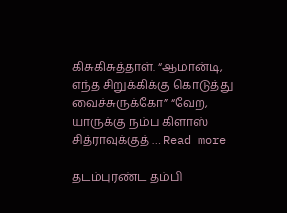கிசுகிசுத்தாள். “ஆமான்டி, எந்த சிறுக்கிக்கு கொடுத்து வைச்சுருக்கோ” “வேற, யாருக்கு நம்ப கிளாஸ் சித்ராவுக்குத் … Read more

தடம்புரண்ட தம்பி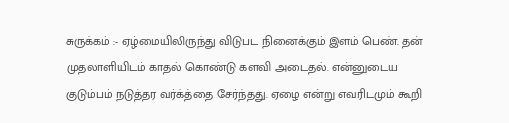சுருக்கம் :- ஏழ்மையிலிருந்து விடுபட நினைக்கும் இளம் பெண். தன் முதலாளியிடம் காதல் கொண்டு களவி அடைதல். என்னுடைய குடும்பம் நடுத்தர வர்க்த்தை சேர்ந்தது. ஏழை என்று எவரிடமும் கூறி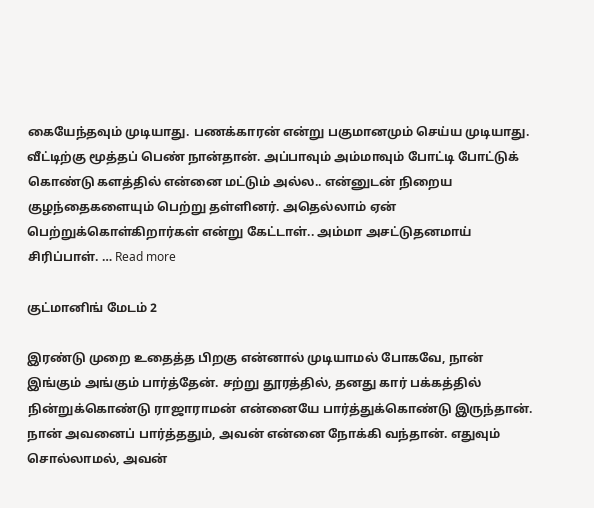கையேந்தவும் முடியாது. பணக்காரன் என்று பகுமானமும் செய்ய முடியாது. வீட்டிற்கு மூத்தப் பெண் நான்தான். அப்பாவும் அம்மாவும் போட்டி போட்டுக் கொண்டு களத்தில் என்னை மட்டும் அல்ல.. என்னுடன் நிறைய குழந்தைகளையும் பெற்று தள்ளினர். அதெல்லாம் ஏன் பெற்றுக்கொள்கிறார்கள் என்று கேட்டாள்.. அம்மா அசட்டுதனமாய் சிரிப்பாள். … Read more

குட்மானிங் மேடம் 2

இரண்டு முறை உதைத்த பிறகு என்னால் முடியாமல் போகவே, நான் இங்கும் அங்கும் பார்த்தேன். சற்று தூரத்தில், தனது கார் பக்கத்தில் நின்றுக்கொண்டு ராஜாராமன் என்னையே பார்த்துக்கொண்டு இருந்தான். நான் அவனைப் பார்த்ததும், அவன் என்னை நோக்கி வந்தான். எதுவும் சொல்லாமல், அவன்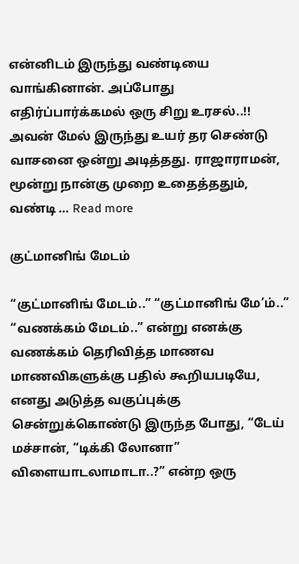என்னிடம் இருந்து வண்டியை வாங்கினான். அப்போது எதிர்ப்பார்க்கமல் ஒரு சிறு உரசல்..!! அவன் மேல் இருந்து உயர் தர செண்டு வாசனை ஒன்று அடித்தது. ராஜாராமன், மூன்று நான்கு முறை உதைத்ததும், வண்டி … Read more

குட்மானிங் மேடம்

“குட்மானிங் மேடம்..” “குட்மானிங் மே’ம்..” “வணக்கம் மேடம்..” என்று எனக்கு வணக்கம் தெரிவித்த மாணவ மாணவிகளுக்கு பதில் கூறியபடியே, எனது அடுத்த வகுப்புக்கு சென்றுக்கொண்டு இருந்த போது, “டேய் மச்சான், “டிக்கி லோனா” விளையாடலாமாடா..?” என்ற ஒரு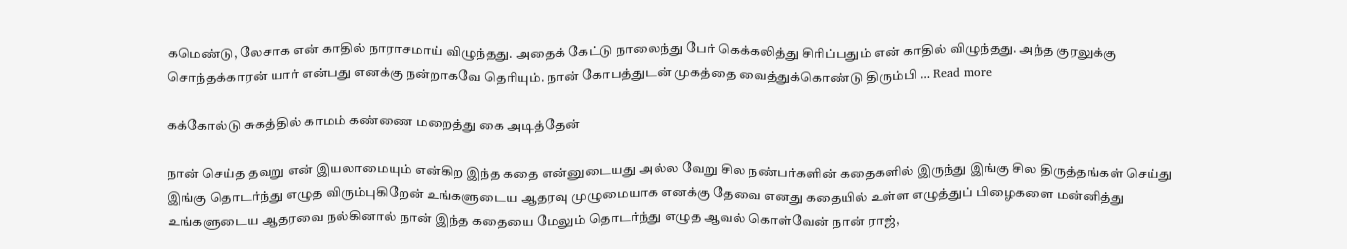கமெண்டு, லேசாக என் காதில் நாராசமாய் விழுந்தது. அதைக் கேட்டு நாலைந்து பேர் கெக்கலித்து சிரிப்பதும் என் காதில் விழுந்தது. அந்த குரலுக்கு சொந்தக்காரன் யார் என்பது எனக்கு நன்றாகவே தெரியும். நான் கோபத்துடன் முகத்தை வைத்துக்கொண்டு திரும்பி … Read more

கக்கோல்டு சுகத்தில் காமம் கண்ணை மறைத்து கை அடித்தேன்

நான் செய்த தவறு என் இயலாமையும் என்கிற இந்த கதை என்னுடையது அல்ல வேறு சில நண்பர்களின் கதைகளில் இருந்து இங்கு சில திருத்தங்கள் செய்து இங்கு தொடர்ந்து எழுத விரும்புகிறேன் உங்களுடைய ஆதரவு முழுமையாக எனக்கு தேவை எனது கதையில் உள்ள எழுத்துப் பிழைகளை மன்னித்து உங்களுடைய ஆதரவை நல்கினால் நான் இந்த கதையை மேலும் தொடர்ந்து எழுத ஆவல் கொள்வேன் நான் ராஜ்,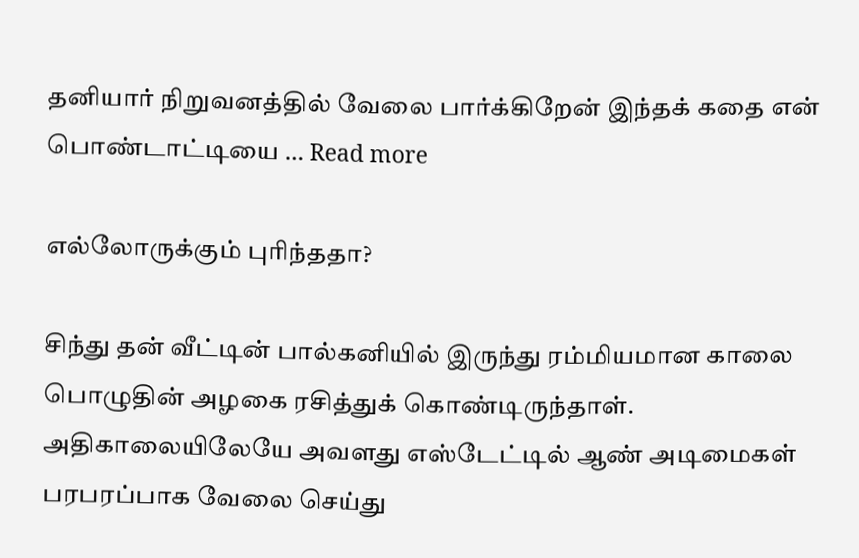தனியார் நிறுவனத்தில் வேலை பார்க்கிறேன் இந்தக் கதை என் பொண்டாட்டியை … Read more

எல்லோருக்கும் புரிந்ததா?

சிந்து தன் வீட்டின் பால்கனியில் இருந்து ரம்மியமான காலை பொழுதின் அழகை ரசித்துக் கொண்டிருந்தாள். அதிகாலையிலேயே அவளது எஸ்டேட்டில் ஆண் அடிமைகள் பரபரப்பாக வேலை செய்து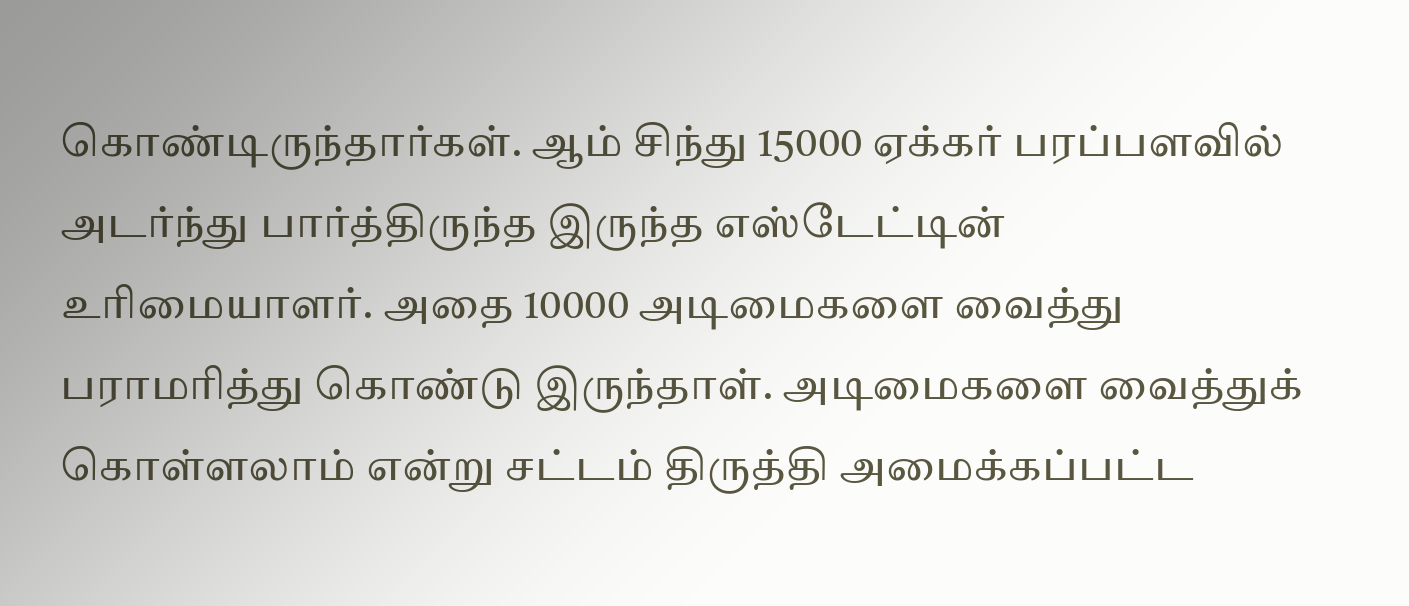கொண்டிருந்தார்கள். ஆம் சிந்து 15000 ஏக்கர் பரப்பளவில் அடர்ந்து பார்த்திருந்த இருந்த எஸ்டேட்டின் உரிமையாளர். அதை 10000 அடிமைகளை வைத்து பராமரித்து கொண்டு இருந்தாள். அடிமைகளை வைத்துக் கொள்ளலாம் என்று சட்டம் திருத்தி அமைக்கப்பட்ட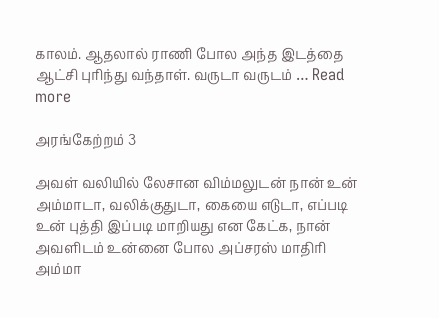காலம். ஆதலால் ராணி போல அந்த இடத்தை ஆட்சி புரிந்து வந்தாள். வருடா வருடம் … Read more

அரங்கேற்றம் 3

அவள் வலியில் லேசான விம்மலுடன் நான் உன் அம்மாடா, வலிக்குதுடா, கையை எடுடா, எப்படி உன் புத்தி இப்படி மாறியது என கேட்க, நான் அவளிடம் உன்னை போல அப்சரஸ் மாதிரி அம்மா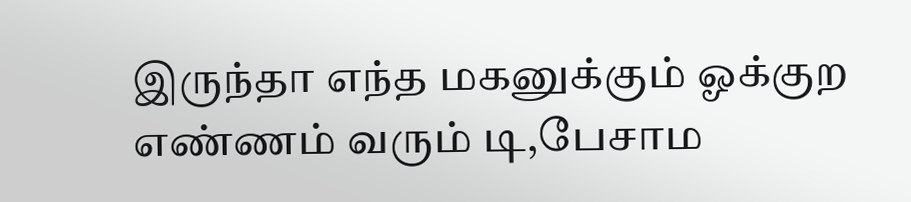இருந்தா எந்த மகனுக்கும் ஓக்குற எண்ணம் வரும் டி,பேசாம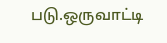படு.ஒருவாட்டி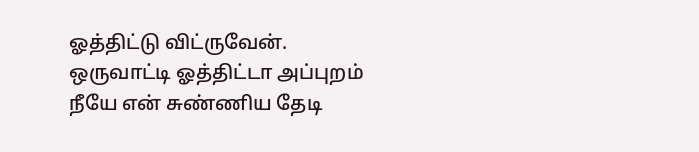ஓத்திட்டு விட்ருவேன். ஒருவாட்டி ஓத்திட்டா அப்புறம் நீயே என் சுண்ணிய தேடி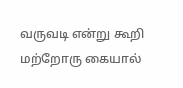வருவடி என்று கூறி மற்றோரு கையால்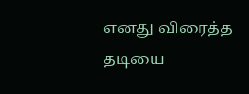எனது விரைத்த தடியை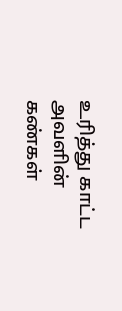உரித்து காட்ட அவளின் கண்கள்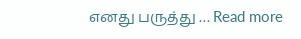எனது பருத்து … Read more